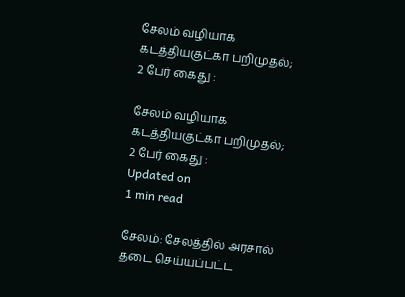சேலம் வழியாக கடத்தியகுட்கா பறிமுதல்; 2 பேர் கைது :

சேலம் வழியாக கடத்தியகுட்கா பறிமுதல்; 2 பேர் கைது :
Updated on
1 min read

சேலம்: சேலத்தில் அரசால் தடை செய்யப்பட்ட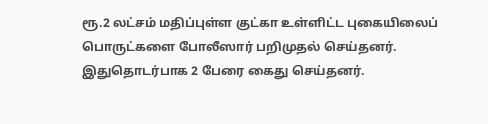ரூ.2 லட்சம் மதிப்புள்ள குட்கா உள்ளிட்ட புகையிலைப் பொருட்களை போலீஸார் பறிமுதல் செய்தனர். இதுதொடர்பாக 2 பேரை கைது செய்தனர்.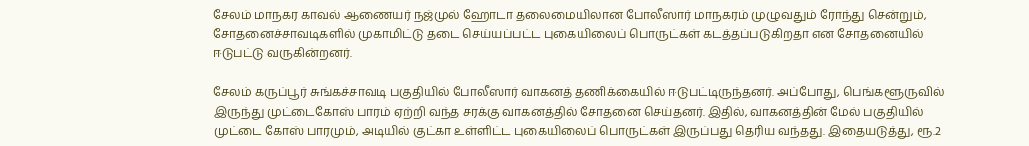சேலம் மாநகர காவல் ஆணையர் நஜ்முல் ஹோடா தலைமையிலான போலீஸார் மாநகரம் முழுவதும் ரோந்து சென்றும், சோதனைச்சாவடிகளில் முகாமிட்டு தடை செய்யப்பட்ட புகையிலைப் பொருட்கள் கடத்தப்படுகிறதா என சோதனையில் ஈடுபட்டு வருகின்றனர்.

சேலம் கருப்பூர் சுங்கச்சாவடி பகுதியில் போலீஸார் வாகனத் தணிக்கையில் ஈடுபட்டிருந்தனர். அப்போது, பெங்களூருவில் இருந்து முட்டைகோஸ் பாரம் ஏற்றி வந்த சரக்கு வாகனத்தில் சோதனை செய்தனர். இதில், வாகனத்தின் மேல் பகுதியில் முட்டை கோஸ் பாரமும், அடியில் குட்கா உள்ளிட்ட புகையிலைப் பொருட்கள் இருப்பது தெரிய வந்தது. இதையடுத்து, ரூ.2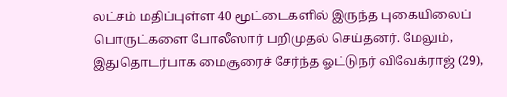லட்சம் மதிப்புள்ள 40 மூட்டைகளில் இருந்த புகையிலைப் பொருட்களை போலீஸார் பறிமுதல் செய்தனர். மேலும், இதுதொடர்பாக மைசூரைச் சேர்ந்த ஓட்டுநர் விவேக்ராஜ் (29),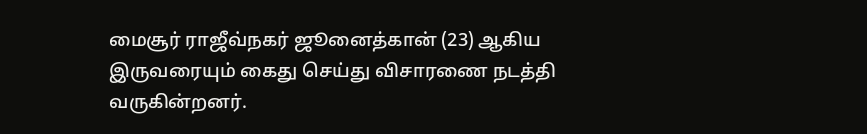மைசூர் ராஜீவ்நகர் ஜூனைத்கான் (23) ஆகிய இருவரையும் கைது செய்து விசாரணை நடத்தி வருகின்றனர்.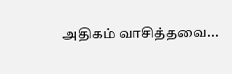அதிகம் வாசித்தவை...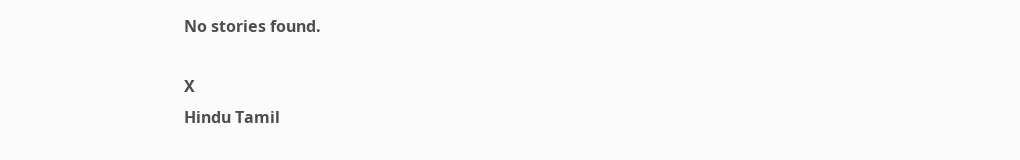No stories found.

X
Hindu Tamil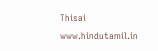Thisai
www.hindutamil.in